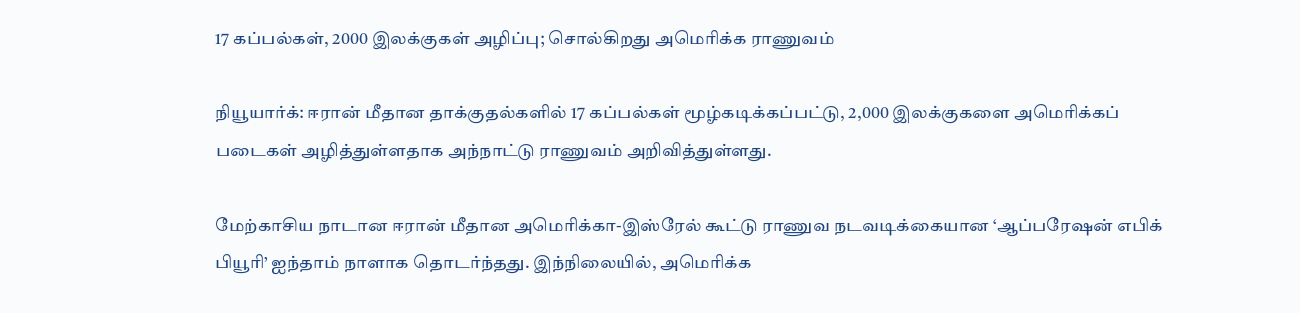17 கப்பல்கள், 2000 இலக்குகள் அழிப்பு; சொல்கிறது அமெரிக்க ராணுவம்

நியூயார்க்: ஈரான் மீதான தாக்குதல்களில் 17 கப்பல்கள் மூழ்கடிக்கப்பட்டு, 2,000 இலக்குகளை அமெரிக்கப் படைகள் அழித்துள்ளதாக அந்நாட்டு ராணுவம் அறிவித்துள்ளது.

மேற்காசிய நாடான ஈரான் மீதான அமெரிக்கா-இஸ்ரேல் கூட்டு ராணுவ நடவடிக்கையான ‘ஆப்பரேஷன் எபிக் பியூரி’ ஐந்தாம் நாளாக தொடர்ந்தது. இந்நிலையில், அமெரிக்க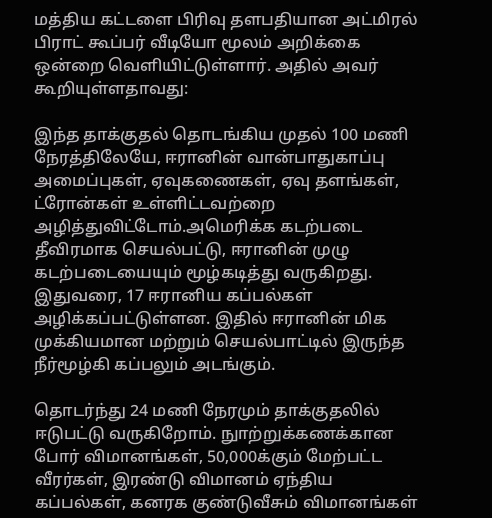மத்திய கட்டளை பிரிவு தளபதியான அட்மிரல் பிராட் கூப்பர் வீடியோ மூலம் அறிக்கை ஒன்றை வெளியிட்டுள்ளார். அதில் அவர் கூறியுள்ளதாவது:

இந்த தாக்குதல் தொடங்கிய முதல் 100 மணி நேரத்திலேயே, ஈரானின் வான்பாதுகாப்பு அமைப்புகள், ஏவுகணைகள், ஏவு தளங்கள், ட்ரோன்கள் உள்ளிட்டவற்றை அழித்துவிட்டோம்.அமெரிக்க கடற்படை தீவிரமாக செயல்பட்டு, ஈரானின் முழு கடற்படையையும் மூழ்கடித்து வருகிறது. இதுவரை, 17 ஈரானிய கப்பல்கள் அழிக்கப்பட்டுள்ளன. இதில் ஈரானின் மிக முக்கியமான மற்றும் செயல்பாட்டில் இருந்த நீர்மூழ்கி கப்பலும் அடங்கும்.

தொடர்ந்து 24 மணி நேரமும் தாக்குதலில் ஈடுபட்டு வருகிறோம். நுாற்றுக்கணக்கான போர் விமானங்கள், 50,000க்கும் மேற்பட்ட வீரர்கள், இரண்டு விமானம் ஏந்திய கப்பல்கள், கனரக குண்டுவீசும் விமானங்கள்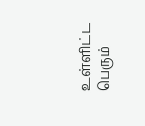உள்ளிட்ட பெரும்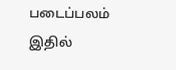படைப்பலம் இதில்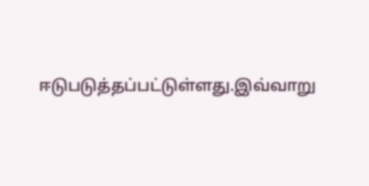ஈடுபடுத்தப்பட்டுள்ளது.இவ்வாறு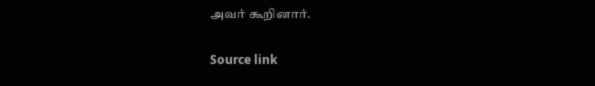அவர் கூறினார்.

Source link